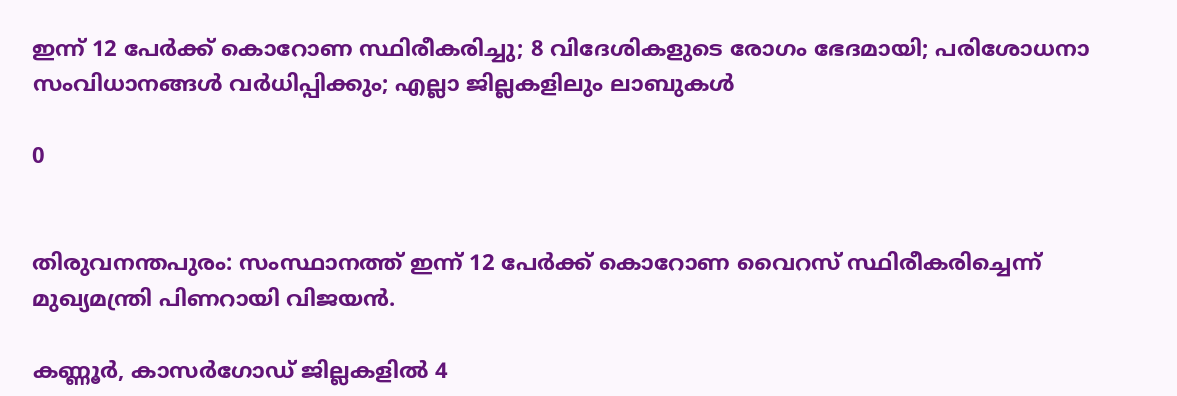ഇന്ന് 12 പേര്‍ക്ക് കൊറോണ സ്ഥിരീകരിച്ചു; 8 വിദേശികളുടെ രോഗം ഭേദമായി; പരിശോധനാ സംവിധാനങ്ങള്‍ വര്‍ധിപ്പിക്കും; എല്ലാ ജില്ലകളിലും ലാബുകള്‍

0


തിരുവനന്തപുരം: സംസ്ഥാനത്ത് ഇന്ന് 12 പേര്‍ക്ക് കൊറോണ വൈറസ് സ്ഥിരീകരിച്ചെന്ന് മുഖ്യമന്ത്രി പിണറായി വിജയന്‍.

കണ്ണൂര്‍, കാസര്‍ഗോഡ് ജില്ലകളില്‍ 4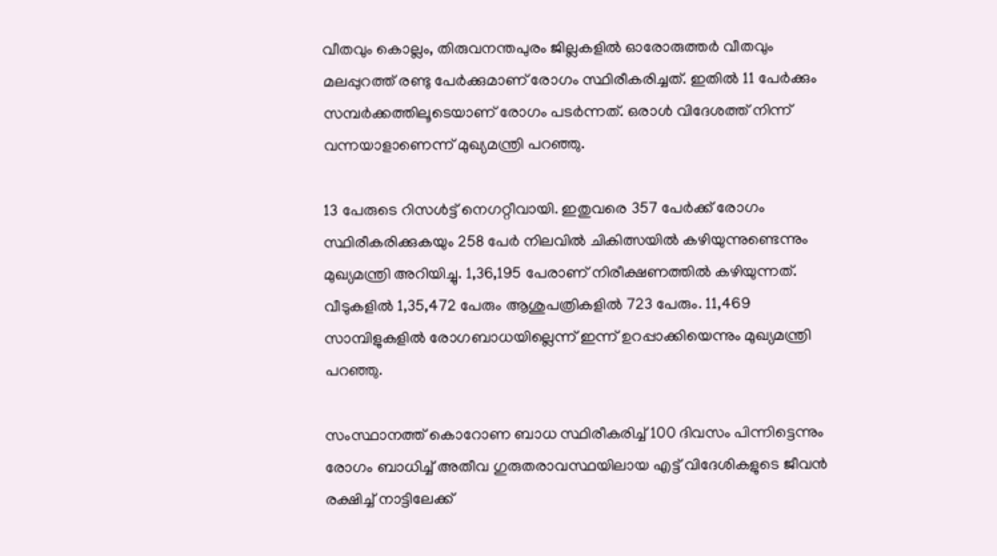വീതവും കൊല്ലം, തിരുവനന്തപുരം ജില്ലകളില്‍ ഓരോരുത്തര്‍ വീതവും മലപ്പുറത്ത് രണ്ടു പേര്‍ക്കുമാണ് രോഗം സ്ഥിരീകരിച്ചത്. ഇതില്‍ 11 പേര്‍ക്കും സമ്പര്‍ക്കത്തിലൂടെയാണ് രോഗം പടര്‍ന്നത്. ഒരാള്‍ വിദേശത്ത് നിന്ന് വന്നയാളാണെന്ന് മുഖ്യമന്ത്രി പറഞ്ഞു.

13 പേരുടെ റിസള്‍ട്ട് നെഗറ്റീവായി. ഇതുവരെ 357 പേര്‍ക്ക് രോഗം സ്ഥിരീകരിക്കുകയും 258 പേര്‍ നിലവില്‍ ചികിത്സയില്‍ കഴിയുന്നുണ്ടെന്നും മുഖ്യമന്ത്രി അറിയിച്ചു. 1,36,195 പേരാണ് നിരീക്ഷണത്തില്‍ കഴിയുന്നത്. വീടുകളില്‍ 1,35,472 പേരും ആശുപത്രികളില്‍ 723 പേരും. 11,469 സാമ്പിളുകളില്‍ രോഗബാധയില്ലെന്ന് ഇന്ന് ഉറപ്പാക്കിയെന്നും മുഖ്യമന്ത്രി പറഞ്ഞു.

സംസ്ഥാനത്ത് കൊറോണ ബാധ സ്ഥിരീകരിച്ച് 100 ദിവസം പിന്നിട്ടെന്നും രോഗം ബാധിച്ച് അതീവ ഗുരുതരാവസ്ഥയിലായ എട്ട് വിദേശികളുടെ ജീവന്‍ രക്ഷിച്ച് നാട്ടിലേക്ക്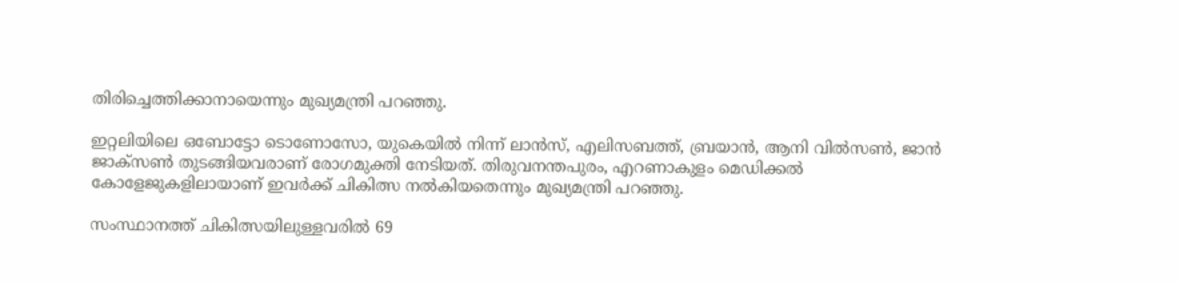തിരിച്ചെത്തിക്കാനായെന്നും മുഖ്യമന്ത്രി പറഞ്ഞു.

ഇറ്റലിയിലെ ഒബോട്ടോ ടൊണോസോ, യുകെയില്‍ നിന്ന് ലാന്‍സ്, എലിസബത്ത്, ബ്രയാന്‍, ആനി വില്‍സണ്‍, ജാന്‍ ജാക്‌സണ്‍ തുടങ്ങിയവരാണ് രോഗമുക്തി നേടിയത്. തിരുവനന്തപുരം, എറണാകുളം മെഡിക്കല്‍ കോളേജുകളിലായാണ് ഇവര്‍ക്ക് ചികിത്സ നല്‍കിയതെന്നും മുഖ്യമന്ത്രി പറഞ്ഞു.

സംസ്ഥാനത്ത് ചികിത്സയിലുള്ളവരില്‍ 69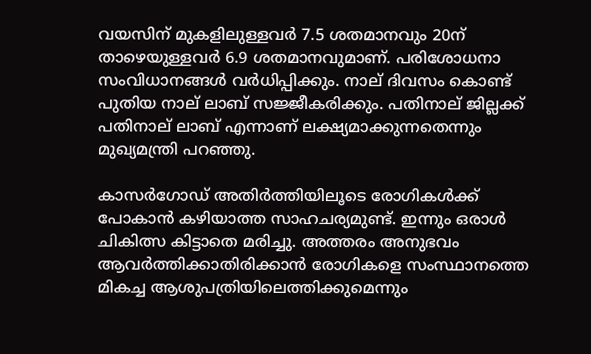വയസിന് മുകളിലുള്ളവര്‍ 7.5 ശതമാനവും 20ന് താഴെയുള്ളവര്‍ 6.9 ശതമാനവുമാണ്. പരിശോധനാ സംവിധാനങ്ങള്‍ വര്‍ധിപ്പിക്കും. നാല് ദിവസം കൊണ്ട് പുതിയ നാല് ലാബ് സജ്ജീകരിക്കും. പതിനാല് ജില്ലക്ക് പതിനാല് ലാബ് എന്നാണ് ലക്ഷ്യമാക്കുന്നതെന്നും മുഖ്യമന്ത്രി പറഞ്ഞു.

കാസര്‍ഗോഡ് അതിര്‍ത്തിയിലൂടെ രോഗികള്‍ക്ക് പോകാന്‍ കഴിയാത്ത സാഹചര്യമുണ്ട്. ഇന്നും ഒരാള്‍ ചികിത്സ കിട്ടാതെ മരിച്ചു. അത്തരം അനുഭവം ആവര്‍ത്തിക്കാതിരിക്കാന്‍ രോഗികളെ സംസ്ഥാനത്തെ മികച്ച ആശുപത്രിയിലെത്തിക്കുമെന്നും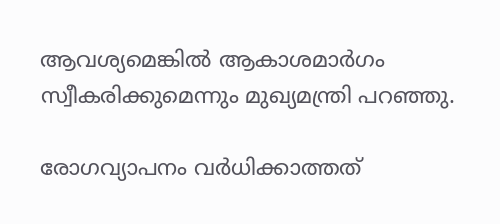ആവശ്യമെങ്കില്‍ ആകാശമാര്‍ഗം സ്വീകരിക്കുമെന്നും മുഖ്യമന്ത്രി പറഞ്ഞു.

രോഗവ്യാപനം വര്‍ധിക്കാത്തത്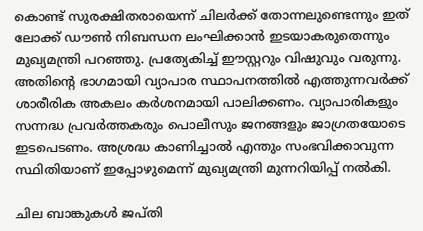കൊണ്ട് സുരക്ഷിതരായെന്ന് ചിലര്‍ക്ക് തോന്നലുണ്ടെന്നും ഇത് ലോക്ക് ഡൗണ്‍ നിബന്ധന ലംഘിക്കാന്‍ ഇടയാകരുതെന്നും മുഖ്യമന്ത്രി പറഞ്ഞു. പ്രത്യേകിച്ച് ഈസ്റ്ററും വിഷുവും വരുന്നു. അതിന്റെ ഭാഗമായി വ്യാപാര സ്ഥാപനത്തില്‍ എത്തുന്നവര്‍ക്ക് ശാരീരിക അകലം കര്‍ശനമായി പാലിക്കണം. വ്യാപാരികളും സന്നദ്ധ പ്രവര്‍ത്തകരും പൊലീസും ജനങ്ങളും ജാഗ്രതയോടെ ഇടപെടണം. അശ്രദ്ധ കാണിച്ചാല്‍ എന്തും സംഭവിക്കാവുന്ന സ്ഥിതിയാണ് ഇപ്പോഴുമെന്ന് മുഖ്യമന്ത്രി മുന്നറിയിപ്പ് നല്‍കി.

ചില ബാങ്കുകള്‍ ജപ്തി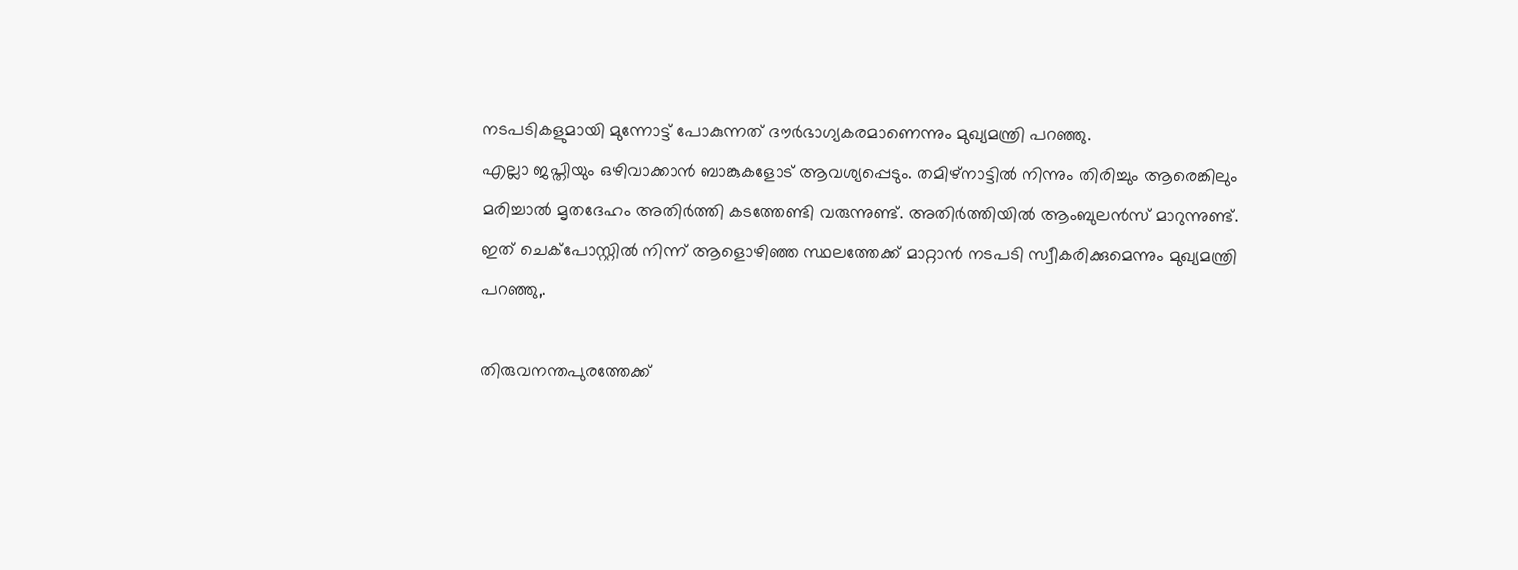നടപടികളുമായി മുന്നോട്ട് പോകുന്നത് ദൗര്‍ഭാഗ്യകരമാണെന്നും മുഖ്യമന്ത്രി പറഞ്ഞു.
എല്ലാ ജപ്തിയും ഒഴിവാക്കാന്‍ ബാങ്കുകളോട് ആവശ്യപ്പെടും. തമിഴ്‌നാട്ടില്‍ നിന്നും തിരിച്ചും ആരെങ്കിലും മരിച്ചാല്‍ മൃതദേഹം അതിര്‍ത്തി കടത്തേണ്ടി വരുന്നുണ്ട്. അതിര്‍ത്തിയില്‍ ആംബുലന്‍സ് മാറുന്നുണ്ട്. ഇത് ചെക്‌പോസ്റ്റില്‍ നിന്ന് ആളൊഴിഞ്ഞ സ്ഥലത്തേക്ക് മാറ്റാന്‍ നടപടി സ്വീകരിക്കുമെന്നും മുഖ്യമന്ത്രി പറഞ്ഞു,.

തിരുവനന്തപുരത്തേക്ക്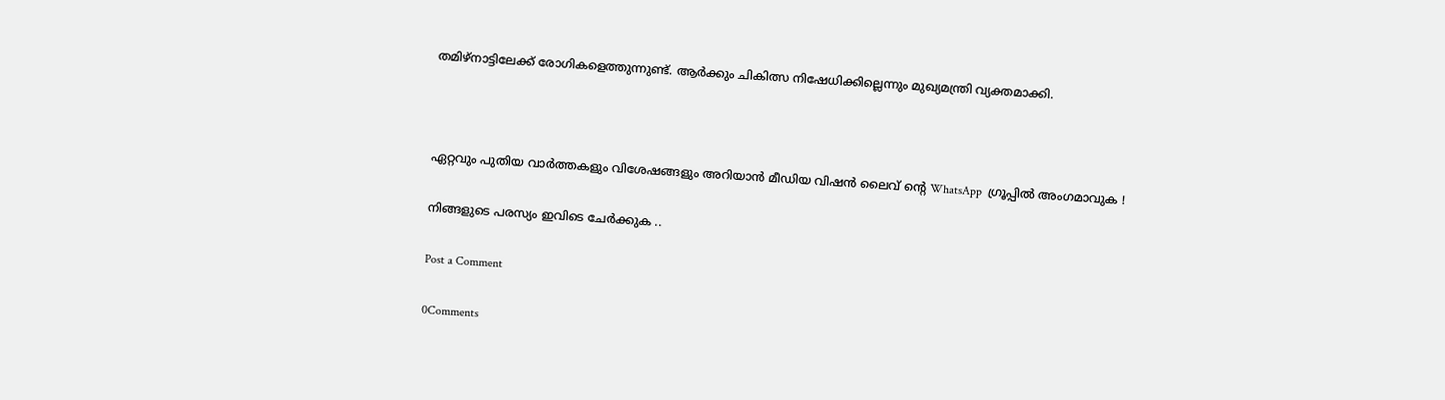തമിഴ്‌നാട്ടിലേക്ക് രോഗികളെത്തുന്നുണ്ട്. ആര്‍ക്കും ചികിത്സ നിഷേധിക്കില്ലെന്നും മുഖ്യമന്ത്രി വ്യക്തമാക്കി.



ഏറ്റവും പുതിയ വാർത്തകളും വിശേഷങ്ങളും അറിയാൻ മീഡിയ വിഷൻ ലൈവ് ന്റെ WhatsApp  ഗ്രൂപ്പിൽ അംഗമാവുക !

നിങ്ങളുടെ പരസ്യം ഇവിടെ ചേർക്കുക ..

Post a Comment

0Comments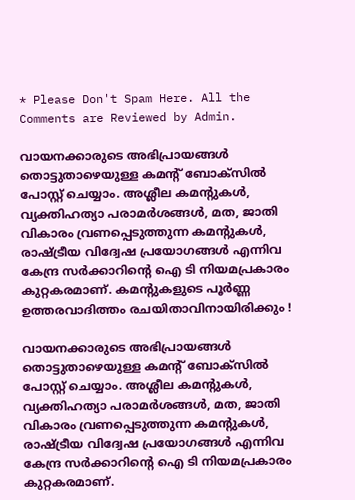* Please Don't Spam Here. All the Comments are Reviewed by Admin.

വായനക്കാരുടെ അഭിപ്രായങ്ങള്‍ തൊട്ടുതാഴെയുള്ള കമന്റ് ബോക്‌സില്‍ പോസ്റ്റ് ചെയ്യാം. അശ്ലീല കമന്റുകള്‍, വ്യക്തിഹത്യാ പരാമര്‍ശങ്ങള്‍, മത, ജാതി വികാരം വ്രണപ്പെടുത്തുന്ന കമന്റുകള്‍, രാഷ്ട്രീയ വിദ്വേഷ പ്രയോഗങ്ങള്‍ എന്നിവ കേന്ദ്ര സര്‍ക്കാറിന്റെ ഐ ടി നിയമപ്രകാരം കുറ്റകരമാണ്. കമന്റുകളുടെ പൂര്‍ണ്ണ ഉത്തരവാദിത്തം രചയിതാവിനായിരിക്കും !

വായനക്കാരുടെ അഭിപ്രായങ്ങള്‍ തൊട്ടുതാഴെയുള്ള കമന്റ് ബോക്‌സില്‍ പോസ്റ്റ് ചെയ്യാം. അശ്ലീല കമന്റുകള്‍, വ്യക്തിഹത്യാ പരാമര്‍ശങ്ങള്‍, മത, ജാതി വികാരം വ്രണപ്പെടുത്തുന്ന കമന്റുകള്‍, രാഷ്ട്രീയ വിദ്വേഷ പ്രയോഗങ്ങള്‍ എന്നിവ കേന്ദ്ര സര്‍ക്കാറിന്റെ ഐ ടി നിയമപ്രകാരം കുറ്റകരമാണ്.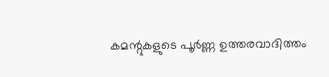കമന്റുകളുടെ പൂര്‍ണ്ണ ഉത്തരവാദിത്തം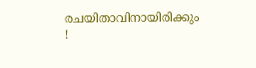രചയിതാവിനായിരിക്കും !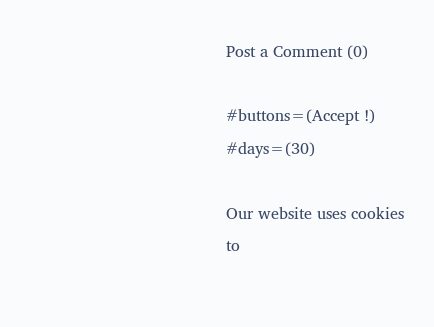Post a Comment (0)

#buttons=(Accept !) #days=(30)

Our website uses cookies to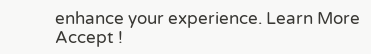enhance your experience. Learn More
Accept !